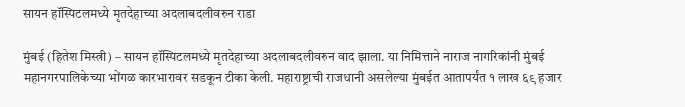सायन हॉस्पिटलमध्ये मृतदेहाच्या अदलाबदलीवरुन राडा

मुंबई (हितेश मिस्त्री) – सायन हॉस्पिटलमध्ये मृतदेहाच्या अदलाबदलीवरुन वाद झाला. या निमित्ताने नाराज नागरिकांनी मुंबई महानगरपालिकेच्या भोंगळ कारभारावर सडकून टीका केली. महाराष्ट्राची राजधानी असलेल्या मुंबईत आतापर्यंत १ लाख ६९ हजार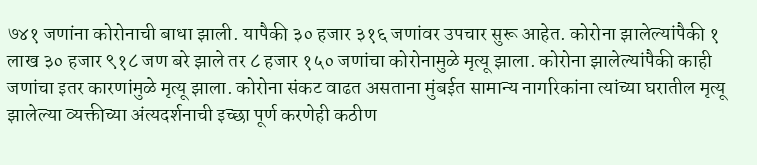७४१ जणांना कोरोनाची बाधा झाली. यापैकी ३० हजार ३१६ जणांवर उपचार सुरू आहेत. कोरोना झालेल्यांपैकी १ लाख ३० हजार ९१८ जण बरे झाले तर ८ हजार १५० जणांचा कोरोनामुळे मृत्यू झाला. कोरोना झालेल्यांपैकी काही जणांचा इतर कारणांमुळे मृत्यू झाला. कोरोना संकट वाढत असताना मुंबईत सामान्य नागरिकांना त्यांच्या घरातील मृत्यू झालेल्या व्यक्तीच्या अंत्यदर्शनाची इच्छा पूर्ण करणेही कठीण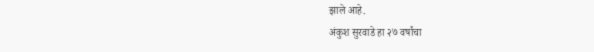झाले आहे.
अंकुश सुरवाडे हा २७ वर्षांचा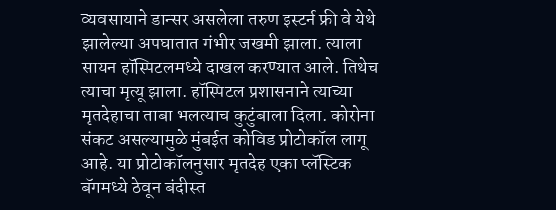व्यवसायाने डान्सर असलेला तरुण इस्टर्न फ्री वे येथे झालेल्या अपघातात गंभीर जखमी झाला. त्याला सायन हॉस्पिटलमध्ये दाखल करण्यात आले. तिथेच त्याचा मृत्यू झाला. हॉस्पिटल प्रशासनाने त्याच्या मृतदेहाचा ताबा भलत्याच कुटुंबाला दिला. कोरोना संकट असल्यामुळे मुंबईत कोविड प्रोटोकॉल लागू आहे. या प्रोटोकॉलनुसार मृतदेह एका प्लॅस्टिक बॅगमध्ये ठेवून बंदीस्त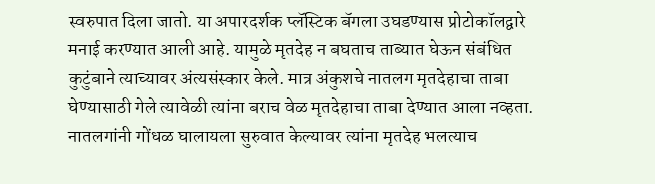स्वरुपात दिला जातो. या अपारदर्शक प्लॅस्टिक बॅगला उघडण्यास प्रोटोकॉलद्वारे मनाई करण्यात आली आहे. यामुळे मृतदेह न बघताच ताब्यात घेऊन संबंधित कुटुंबाने त्याच्यावर अंत्यसंस्कार केले. मात्र अंकुशचे नातलग मृतदेहाचा ताबा घेण्यासाठी गेले त्यावेळी त्यांना बराच वेळ मृतदेहाचा ताबा देण्यात आला नव्हता. नातलगांनी गोंधळ घालायला सुरुवात केल्यावर त्यांना मृतदेह भलत्याच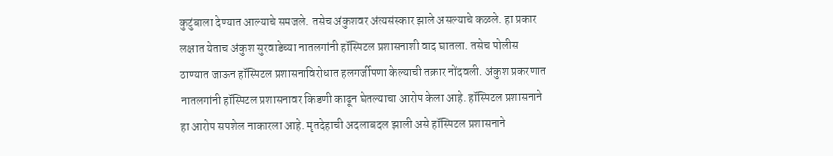कुटुंबाला देण्यात आल्याचे समजले. तसेच अंकुशवर अंत्यसंस्कार झाले असल्याचे कळले. हा प्रकार लक्षात येताच अंकुश सुरवाडेच्या नातलगांनी हॉस्पिटल प्रशासनाशी वाद घातला. तसेच पोलीस ठाण्यात जाऊन हॉस्पिटल प्रशासनाविरोधात हलगर्जीपणा केल्याची तक्रार नोंदवली. अंकुश प्रकरणात नातलगांनी हॉस्पिटल प्रशासनावर किडणी काढून घेतल्याचा आरोप केला आहे. हॉस्पिटल प्रशासनाने हा आरोप सपशेल नाकारला आहे. मृतदेहाची अदलाबदल झाली असे हॉस्पिटल प्रशासनाने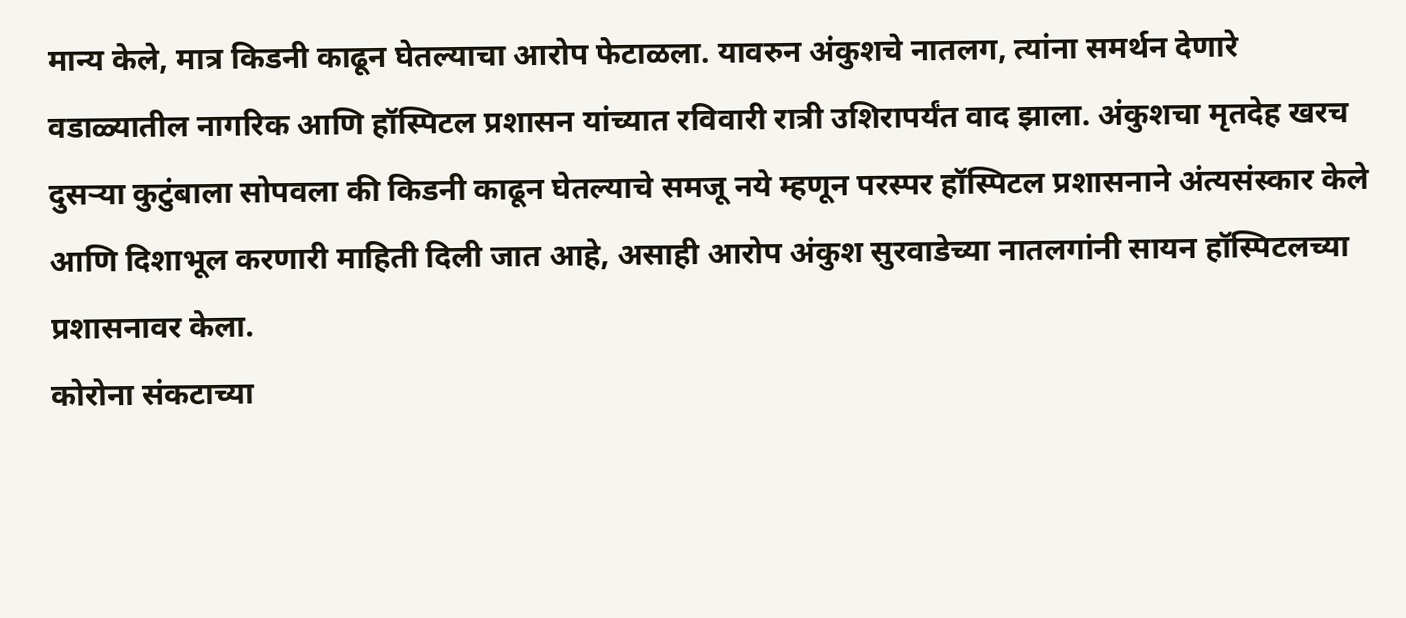मान्य केले, मात्र किडनी काढून घेतल्याचा आरोप फेटाळला. यावरुन अंकुशचे नातलग, त्यांना समर्थन देणारे वडाळ्यातील नागरिक आणि हॉस्पिटल प्रशासन यांच्यात रविवारी रात्री उशिरापर्यंत वाद झाला. अंकुशचा मृतदेह खरच दुसऱ्या कुटुंबाला सोपवला की किडनी काढून घेतल्याचे समजू नये म्हणून परस्पर हॉस्पिटल प्रशासनाने अंत्यसंस्कार केले आणि दिशाभूल करणारी माहिती दिली जात आहे, असाही आरोप अंकुश सुरवाडेच्या नातलगांनी सायन हॉस्पिटलच्या प्रशासनावर केला.
कोरोना संकटाच्या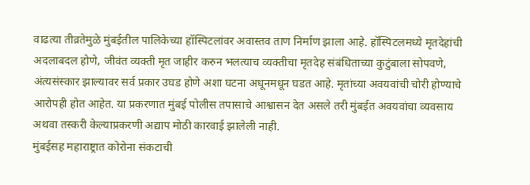वाढत्या तीव्रतेमुळे मुंबईतील पालिकेच्या हॉस्पिटलांवर अवास्तव ताण निर्माण झाला आहे. हॉस्पिटलमध्ये मृतदेहांची अदलाबदल होणे, जीवंत व्यक्ती मृत जाहीर करुन भलत्याच व्यक्तीचा मृतदेह संबंधिताच्या कुटुंबाला सोपवणे, अंत्यसंस्कार झाल्यावर सर्व प्रकार उघड होणे अशा घटना अधूनमधून घडत आहे. मृतांच्या अवयवांची चोरी होण्याचे आरोपही होत आहेत. या प्रकरणात मुंबई पोलीस तपासाचे आश्वासन देत असले तरी मुंबईत अवयवांचा व्यवसाय अथवा तस्करी केल्याप्रकरणी अद्याप मोठी कारवाई झालेली नाही.
मुंबईसह महाराष्ट्रात कोरोना संकटाची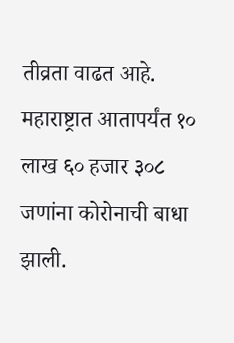तीव्रता वाढत आहे. महाराष्ट्रात आतापर्यंत १० लाख ६० हजार ३०८ जणांना कोरोनाची बाधा झाली.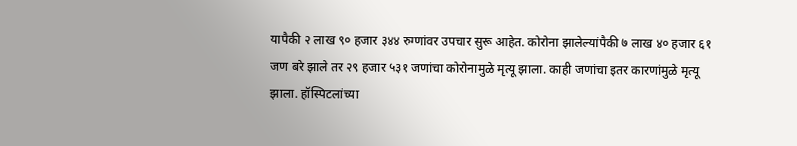यापैकी २ लाख ९० हजार ३४४ रुग्णांवर उपचार सुरू आहेत. कोरोना झालेल्यांपैकी ७ लाख ४० हजार ६१ जण बरे झाले तर २९ हजार ५३१ जणांचा कोरोनामुळे मृत्यू झाला. काही जणांचा इतर कारणांमुळे मृत्यू झाला. हॉस्पिटलांच्या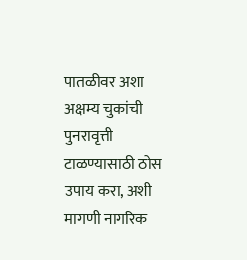पातळीवर अशा अक्षम्य चुकांची पुनरावृत्ती टाळण्यासाठी ठोस उपाय करा, अशी मागणी नागरिक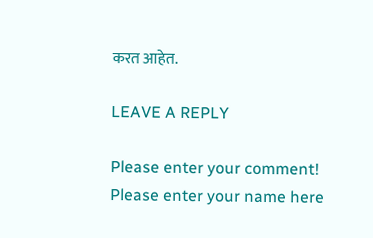करत आहेत.

LEAVE A REPLY

Please enter your comment!
Please enter your name here